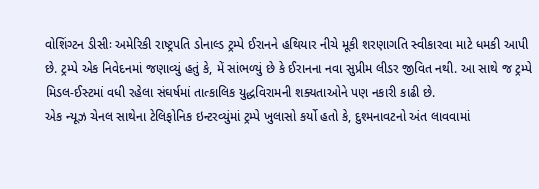વોશિંગ્ટન ડીસીઃ અમેરિકી રાષ્ટ્રપતિ ડોનાલ્ડ ટ્રમ્પે ઈરાનને હથિયાર નીચે મૂકી શરણાગતિ સ્વીકારવા માટે ધમકી આપી છે. ટ્રમ્પે એક નિવેદનમાં જણાવ્યું હતું કે, મેં સાંભળ્યું છે કે ઈરાનના નવા સુપ્રીમ લીડર જીવિત નથી. આ સાથે જ ટ્રમ્પે મિડલ-ઈસ્ટમાં વધી રહેલા સંઘર્ષમાં તાત્કાલિક યુદ્ધવિરામની શક્યતાઓને પણ નકારી કાઢી છે.
એક ન્યૂઝ ચેનલ સાથેના ટેલિફોનિક ઇન્ટરવ્યુંમાં ટ્રમ્પે ખુલાસો કર્યો હતો કે, દુશ્મનાવટનો અંત લાવવામાં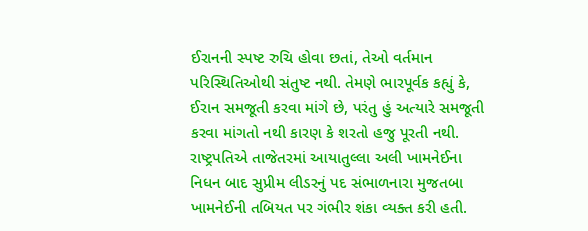ઈરાનની સ્પષ્ટ રુચિ હોવા છતાં, તેઓ વર્તમાન પરિસ્થિતિઓથી સંતુષ્ટ નથી. તેમણે ભારપૂર્વક કહ્યું કે, ઈરાન સમજૂતી કરવા માંગે છે, પરંતુ હું અત્યારે સમજૂતી કરવા માંગતો નથી કારણ કે શરતો હજુ પૂરતી નથી.
રાષ્ટ્રપતિએ તાજેતરમાં આયાતુલ્લા અલી ખામનેઈના નિધન બાદ સુપ્રીમ લીડરનું પદ સંભાળનારા મુજતબા ખામનેઈની તબિયત પર ગંભીર શંકા વ્યક્ત કરી હતી.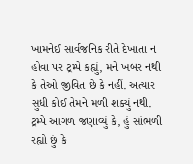ખામનેઈ સાર્વજનિક રીતે દેખાતા ન હોવા પર ટ્રમ્પે કહ્યું, મને ખબર નથી કે તેઓ જીવિત છે કે નહીં. અત્યાર સુધી કોઈ તેમને મળી શક્યું નથી.
ટ્રમ્પે આગળ જણાવ્યું કે, હું સાંભળી રહ્યો છું કે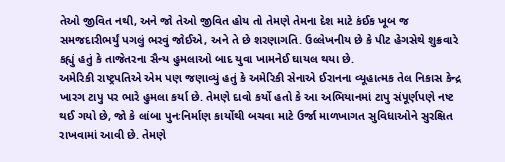તેઓ જીવિત નથી, અને જો તેઓ જીવિત હોય તો તેમણે તેમના દેશ માટે કંઈક ખૂબ જ સમજદારીભર્યું પગલું ભરવું જોઈએ, અને તે છે શરણાગતિ. ઉલ્લેખનીય છે કે પીટ હેગસેથે શુક્રવારે કહ્યું હતું કે તાજેતરના સૈન્ય હુમલાઓ બાદ યુવા ખામનેઈ ઘાયલ થયા છે.
અમેરિકી રાષ્ટ્રપતિએ એમ પણ જણાવ્યું હતું કે અમેરિકી સેનાએ ઈરાનના વ્યૂહાત્મક તેલ નિકાસ કેન્દ્ર ખારગ ટાપુ પર ભારે હુમલા કર્યા છે. તેમણે દાવો કર્યો હતો કે આ અભિયાનમાં ટાપુ સંપૂર્ણપણે નષ્ટ થઈ ગયો છે, જો કે લાંબા પુનઃનિર્માણ કાર્યોથી બચવા માટે ઉર્જા માળખાગત સુવિધાઓને સુરક્ષિત રાખવામાં આવી છે. તેમણે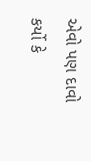એવો પણ દાવો કર્યો કે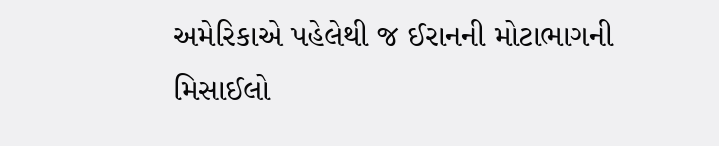અમેરિકાએ પહેલેથી જ ઈરાનની મોટાભાગની મિસાઈલો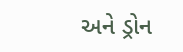અને ડ્રોન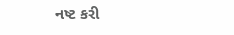નષ્ટ કરી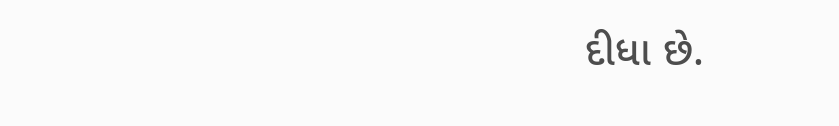દીધા છે.